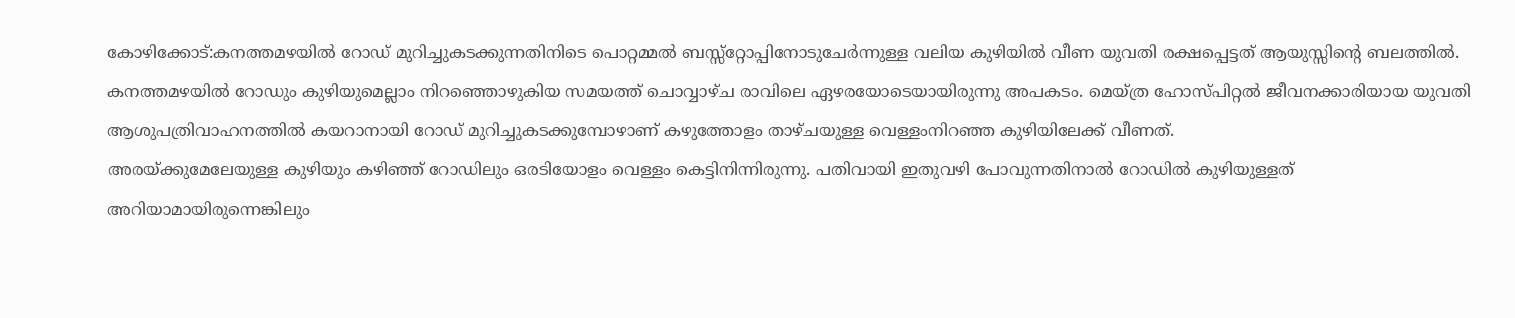കോഴിക്കോട്:കനത്തമഴയിൽ റോഡ് മുറിച്ചുകടക്കുന്നതിനിടെ പൊറ്റമ്മൽ ബസ്സ്റ്റോപ്പിനോടുചേർന്നുള്ള വലിയ കുഴിയിൽ വീണ യുവതി രക്ഷപ്പെട്ടത് ആയുസ്സിന്റെ ബലത്തിൽ.
കനത്തമഴയിൽ റോഡും കുഴിയുമെല്ലാം നിറഞ്ഞൊഴുകിയ സമയത്ത് ചൊവ്വാഴ്ച രാവിലെ ഏഴരയോടെയായിരുന്നു അപകടം. മെയ്ത്ര ഹോസ്പിറ്റൽ ജീവനക്കാരിയായ യുവതി ആശുപത്രിവാഹനത്തിൽ കയറാനായി റോഡ് മുറിച്ചുകടക്കുമ്പോഴാണ് കഴുത്തോളം താഴ്ചയുള്ള വെള്ളംനിറഞ്ഞ കുഴിയിലേക്ക് വീണത്.
അരയ്ക്കുമേലേയുള്ള കുഴിയും കഴിഞ്ഞ് റോഡിലും ഒരടിയോളം വെള്ളം കെട്ടിനിന്നിരുന്നു. പതിവായി ഇതുവഴി പോവുന്നതിനാൽ റോഡിൽ കുഴിയുള്ളത് അറിയാമായിരുന്നെങ്കിലും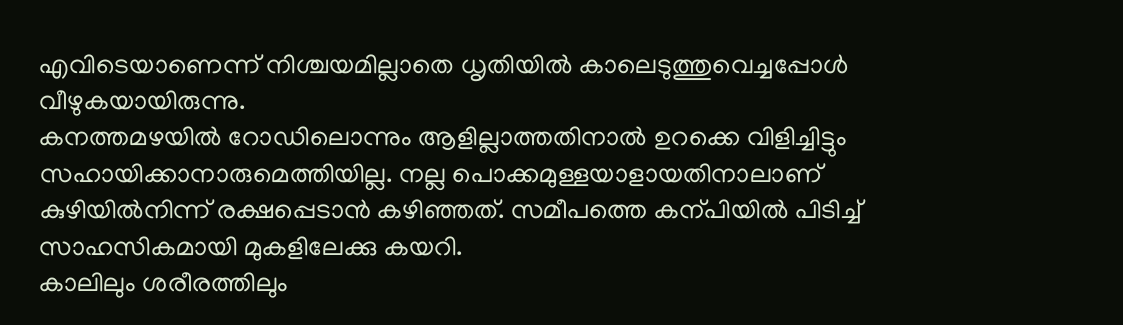എവിടെയാണെന്ന് നിശ്ചയമില്ലാതെ ധൃതിയിൽ കാലെടുത്തുവെച്ചപ്പോൾ വീഴുകയായിരുന്നു.
കനത്തമഴയിൽ റോഡിലൊന്നും ആളില്ലാത്തതിനാൽ ഉറക്കെ വിളിച്ചിട്ടും സഹായിക്കാനാരുമെത്തിയില്ല. നല്ല പൊക്കമുള്ളയാളായതിനാലാണ് കുഴിയിൽനിന്ന് രക്ഷപ്പെടാൻ കഴിഞ്ഞത്. സമീപത്തെ കന്പിയിൽ പിടിച്ച് സാഹസികമായി മുകളിലേക്കു കയറി.
കാലിലും ശരീരത്തിലും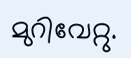മുറിവേറ്റു.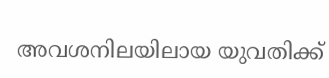അവശനിലയിലായ യുവതിക്ക്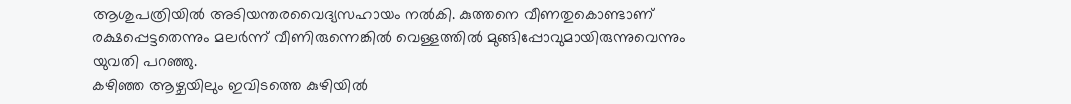ആശുപത്രിയിൽ അടിയന്തരവൈദ്യസഹായം നൽകി. കുത്തനെ വീണതുകൊണ്ടാണ് രക്ഷപ്പെട്ടതെന്നും മലർന്ന് വീണിരുന്നെങ്കിൽ വെള്ളത്തിൽ മുങ്ങിപ്പോവുമായിരുന്നുവെന്നും യുവതി പറഞ്ഞു.
കഴിഞ്ഞ ആഴ്ചയിലും ഇവിടത്തെ കുഴിയിൽ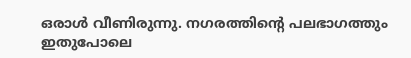ഒരാൾ വീണിരുന്നു. നഗരത്തിന്റെ പലഭാഗത്തും ഇതുപോലെ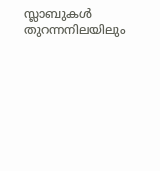സ്ലാബുകൾ തുറന്നനിലയിലും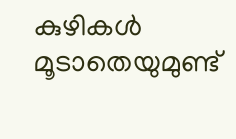കുഴികൾ മൂടാതെയുമുണ്ട്